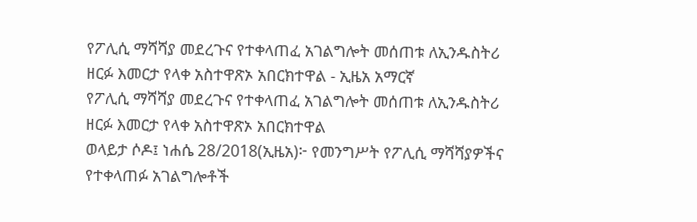የፖሊሲ ማሻሻያ መደረጉና የተቀላጠፈ አገልግሎት መሰጠቱ ለኢንዱስትሪ ዘርፉ እመርታ የላቀ አስተዋጽኦ አበርክተዋል - ኢዜአ አማርኛ
የፖሊሲ ማሻሻያ መደረጉና የተቀላጠፈ አገልግሎት መሰጠቱ ለኢንዱስትሪ ዘርፉ እመርታ የላቀ አስተዋጽኦ አበርክተዋል
ወላይታ ሶዶ፤ ነሐሴ 28/2018(ኢዜአ)፦ የመንግሥት የፖሊሲ ማሻሻያዎችና የተቀላጠፉ አገልግሎቶች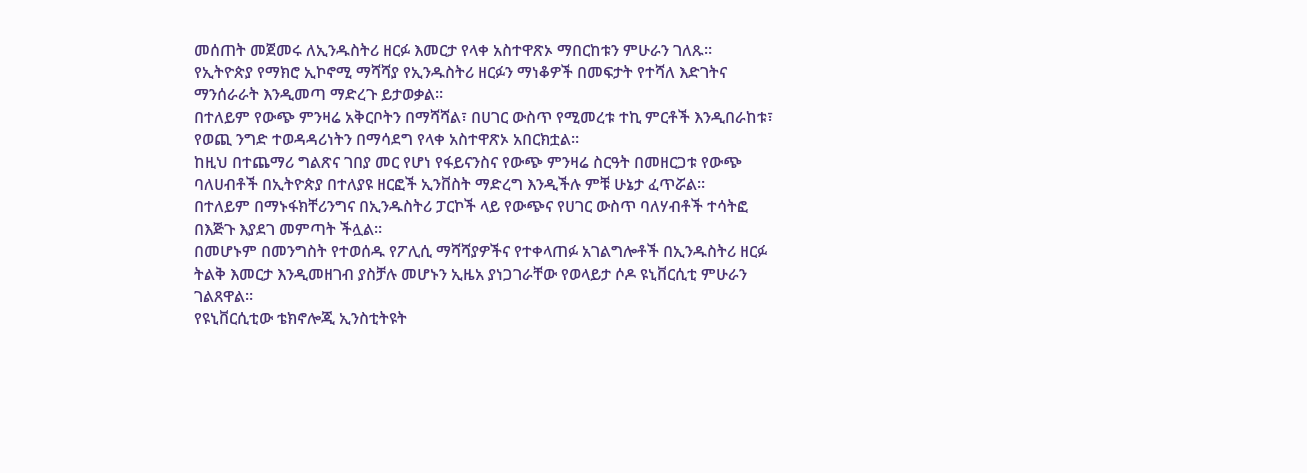መሰጠት መጀመሩ ለኢንዱስትሪ ዘርፉ እመርታ የላቀ አስተዋጽኦ ማበርከቱን ምሁራን ገለጹ።
የኢትዮጵያ የማክሮ ኢኮኖሚ ማሻሻያ የኢንዱስትሪ ዘርፉን ማነቆዎች በመፍታት የተሻለ እድገትና ማንሰራራት እንዲመጣ ማድረጉ ይታወቃል።
በተለይም የውጭ ምንዛሬ አቅርቦትን በማሻሻል፣ በሀገር ውስጥ የሚመረቱ ተኪ ምርቶች እንዲበራከቱ፣ የወጪ ንግድ ተወዳዳሪነትን በማሳደግ የላቀ አስተዋጽኦ አበርክቷል።
ከዚህ በተጨማሪ ግልጽና ገበያ መር የሆነ የፋይናንስና የውጭ ምንዛሬ ስርዓት በመዘርጋቱ የውጭ ባለሀብቶች በኢትዮጵያ በተለያዩ ዘርፎች ኢንቨስት ማድረግ እንዲችሉ ምቹ ሁኔታ ፈጥሯል።
በተለይም በማኑፋክቸሪንግና በኢንዱስትሪ ፓርኮች ላይ የውጭና የሀገር ውስጥ ባለሃብቶች ተሳትፎ በእጅጉ እያደገ መምጣት ችሏል።
በመሆኑም በመንግስት የተወሰዱ የፖሊሲ ማሻሻያዎችና የተቀላጠፉ አገልግሎቶች በኢንዱስትሪ ዘርፉ ትልቅ እመርታ እንዲመዘገብ ያስቻሉ መሆኑን ኢዜአ ያነጋገራቸው የወላይታ ሶዶ ዩኒቨርሲቲ ምሁራን ገልጸዋል።
የዩኒቨርሲቲው ቴክኖሎጂ ኢንስቲትዩት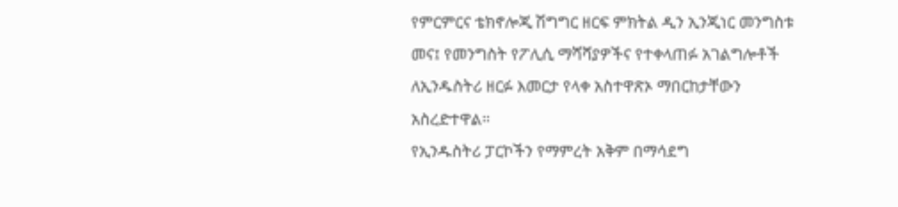የምርምርና ቴክኖሎጂ ሽግግር ዘርፍ ምክትል ዲን ኢንጂነር መንግስቱ መና፤ የመንግስት የፖሊሲ ማሻሻያዎችና የተቀላጠፉ አገልግሎቶች ለኢንዱስትሪ ዘርፉ እመርታ የላቀ አስተዋጽኦ ማበርከታቸውን አስረድተዋል።
የኢንዱስትሪ ፓርኮችን የማምረት አቅም በማሳደግ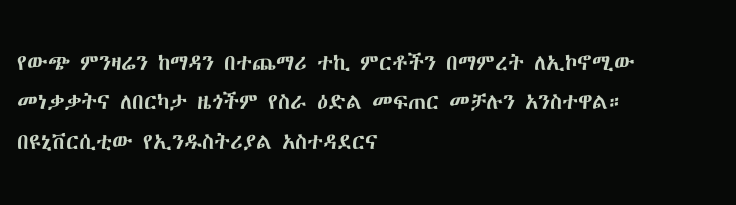የውጭ ምንዛሬን ከማዳን በተጨማሪ ተኪ ምርቶችን በማምረት ለኢኮኖሚው መነቃቃትና ለበርካታ ዜጎችም የስራ ዕድል መፍጠር መቻሉን አንስተዋል።
በዩኒቨርሲቲው የኢንዱስትሪያል አስተዳደርና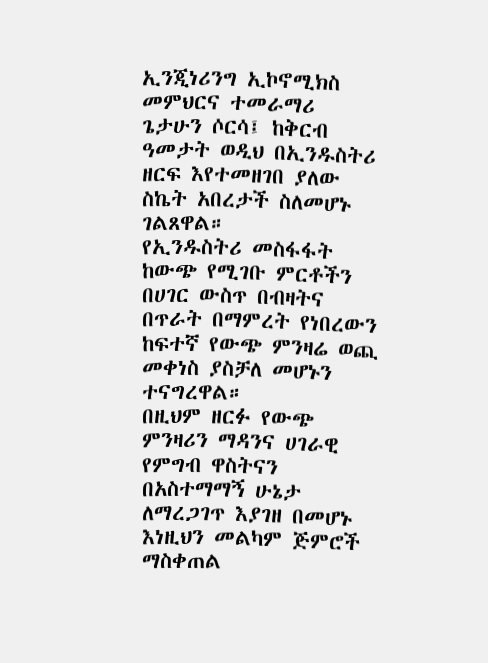ኢንጂነሪንግ ኢኮኖሚክስ መምህርና ተመራማሪ ጌታሁን ሶርሳ፤ ከቅርብ ዓመታት ወዲህ በኢንዱስትሪ ዘርፍ እየተመዘገበ ያለው ስኬት አበረታች ስለመሆኑ ገልጸዋል።
የኢንዱስትሪ መስፋፋት ከውጭ የሚገቡ ምርቶችን በሀገር ውስጥ በብዛትና በጥራት በማምረት የነበረውን ከፍተኛ የውጭ ምንዛሬ ወጪ መቀነስ ያስቻለ መሆኑን ተናግረዋል።
በዚህም ዘርፉ የውጭ ምንዛሪን ማዳንና ሀገራዊ የምግብ ዋስትናን በአስተማማኝ ሁኔታ ለማረጋገጥ እያገዘ በመሆኑ እነዚህን መልካም ጅምሮች ማስቀጠል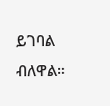ይገባል ብለዋል።